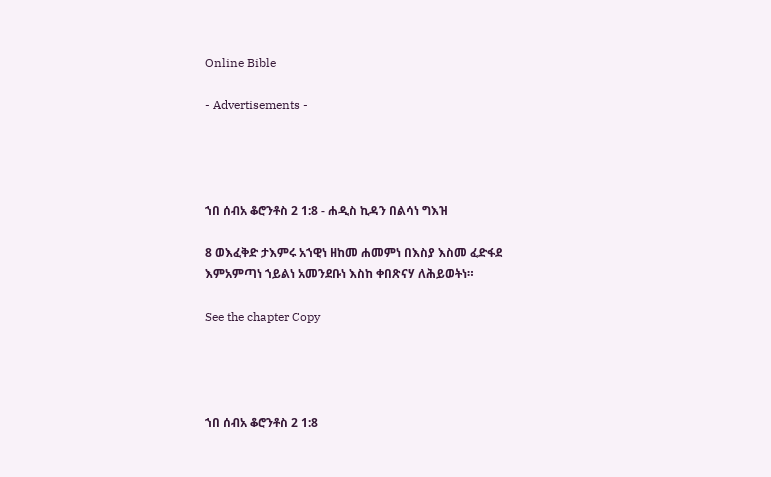Online Bible

- Advertisements -




ኀበ ሰብአ ቆሮንቶስ 2 1:8 - ሐዲስ ኪዳን በልሳነ ግእዝ

8 ወእፈቅድ ታእምሩ አኀዊነ ዘከመ ሐመምነ በእስያ እስመ ፈድፋደ እምአምጣነ ኀይልነ አመንደቡነ እስከ ቀበጽናሃ ለሕይወትነ።

See the chapter Copy




ኀበ ሰብአ ቆሮንቶስ 2 1:8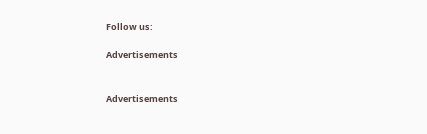Follow us:

Advertisements


Advertisements